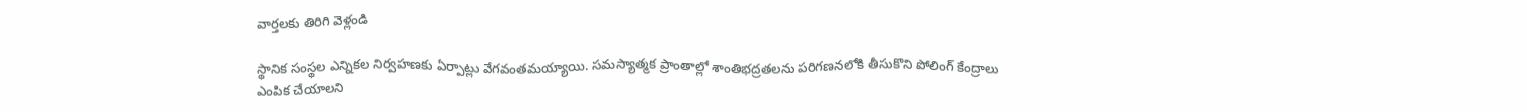వార్తలకు తిరిగి వెళ్లండి

స్థానిక సంస్థల ఎన్నికల నిర్వహణకు ఏర్పాట్లు వేగవంతమయ్యాయి. సమస్యాత్మక ప్రాంతాల్లో శాంతిభద్రతలను పరిగణనలోకి తీసుకొని పోలింగ్ కేంద్రాలు ఎంపిక చేయాలని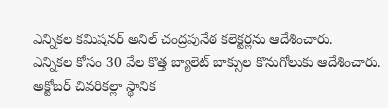ఎన్నికల కమిషనర్ అనిల్ చంద్రపునేఠ కలెక్టర్లను ఆదేశించారు.
ఎన్నికల కోసం 30 వేల కొత్త బ్యాలెట్ బాక్సుల కొనుగోలుకు ఆదేశించారు. అక్టోబర్ చివరికల్లా స్థానిక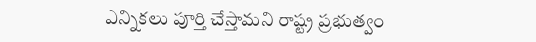ఎన్నికలు పూర్తి చేస్తామని రాష్ట్ర ప్రభుత్వం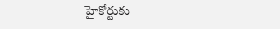హైకోర్టుకు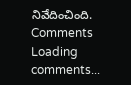నివేదించింది.
Comments
Loading comments...